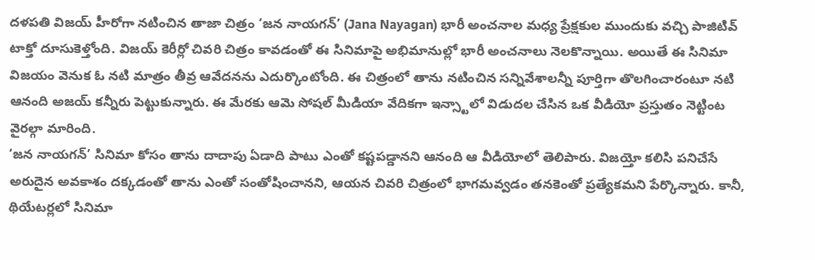దళపతి విజయ్ హీరోగా నటించిన తాజా చిత్రం ‘జన నాయగన్’ (Jana Nayagan) భారీ అంచనాల మధ్య ప్రేక్షకుల ముందుకు వచ్చి పాజిటివ్ టాక్తో దూసుకెళ్తోంది. విజయ్ కెరీర్లో చివరి చిత్రం కావడంతో ఈ సినిమాపై అభిమానుల్లో భారీ అంచనాలు నెలకొన్నాయి. అయితే ఈ సినిమా విజయం వెనుక ఓ నటి మాత్రం తీవ్ర ఆవేదనను ఎదుర్కొంటోంది. ఈ చిత్రంలో తాను నటించిన సన్నివేశాలన్నీ పూర్తిగా తొలగించారంటూ నటి ఆనంది అజయ్ కన్నీరు పెట్టుకున్నారు. ఈ మేరకు ఆమె సోషల్ మీడియా వేదికగా ఇన్స్టాలో విడుదల చేసిన ఒక వీడియో ప్రస్తుతం నెట్టింట వైరల్గా మారింది.
‘జన నాయగన్’ సినిమా కోసం తాను దాదాపు ఏడాది పాటు ఎంతో కష్టపడ్డానని ఆనంది ఆ వీడియోలో తెలిపారు. విజయ్తో కలిసి పనిచేసే అరుదైన అవకాశం దక్కడంతో తాను ఎంతో సంతోషించానని, ఆయన చివరి చిత్రంలో భాగమవ్వడం తనకెంతో ప్రత్యేకమని పేర్కొన్నారు. కానీ, థియేటర్లలో సినిమా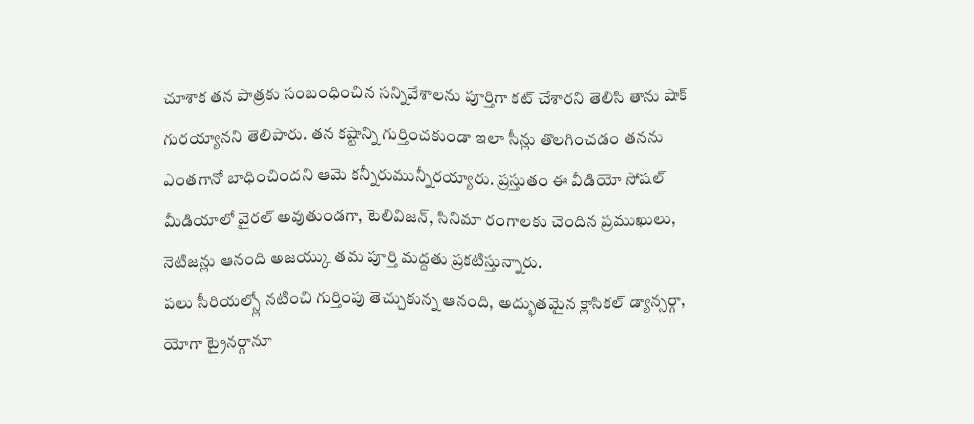చూశాక తన పాత్రకు సంబంధించిన సన్నివేశాలను పూర్తిగా కట్ చేశారని తెలిసి తాను షాక్ గురయ్యానని తెలిపారు. తన కష్టాన్ని గుర్తించకుండా ఇలా సీన్లు తొలగించడం తనను ఎంతగానో బాధించిందని ఆమె కన్నీరుమున్నీరయ్యారు. ప్రస్తుతం ఈ వీడియో సోషల్ మీడియాలో వైరల్ అవుతుండగా, టెలివిజన్, సినిమా రంగాలకు చెందిన ప్రముఖులు, నెటిజన్లు ఆనంది అజయ్కు తమ పూర్తి మద్దతు ప్రకటిస్తున్నారు.
పలు సీరియల్స్లో నటించి గుర్తింపు తెచ్చుకున్న ఆనంది, అద్భుతమైన క్లాసికల్ డ్యాన్సర్గా, యోగా ట్రైనర్గానూ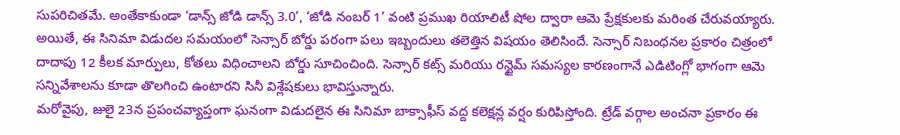సుపరిచితమే. అంతేకాకుండా ‘డాన్స్ జోడి డాన్స్ 3.0’, ‘జోడి నంబర్ 1’ వంటి ప్రముఖ రియాలిటీ షోల ద్వారా ఆమె ప్రేక్షకులకు మరింత చేరువయ్యారు. అయితే, ఈ సినిమా విడుదల సమయంలో సెన్సార్ బోర్డు పరంగా పలు ఇబ్బందులు తలెత్తిన విషయం తెలిసిందే. సెన్సార్ నిబంధనల ప్రకారం చిత్రంలో దాదాపు 12 కీలక మార్పులు, కోతలు విధించాలని బోర్డు సూచించింది. సెన్సార్ కట్స్ మరియు రన్టైమ్ సమస్యల కారణంగానే ఎడిటింగ్లో భాగంగా ఆమె సన్నివేశాలను కూడా తొలగించి ఉంటారని సినీ విశ్లేషకులు భావిస్తున్నారు.
మరోవైపు, జులై 23న ప్రపంచవ్యాప్తంగా ఘనంగా విడుదలైన ఈ సినిమా బాక్సాఫీస్ వద్ద కలెక్షన్ల వర్షం కురిపిస్తోంది. ట్రేడ్ వర్గాల అంచనా ప్రకారం ఈ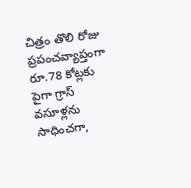చిత్రం తొలి రోజు ప్రపంచవ్యాప్తంగా రూ.78 కోట్లకు పైగా గ్రాస్ వసూళ్లను సాధించగా,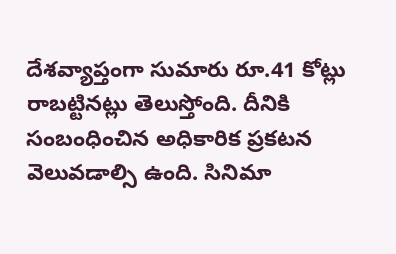దేశవ్యాప్తంగా సుమారు రూ.41 కోట్లు రాబట్టినట్లు తెలుస్తోంది. దీనికి సంబంధించిన అధికారిక ప్రకటన వెలువడాల్సి ఉంది. సినిమా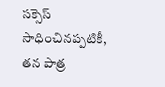సక్సెస్ సాధించినప్పటికీ, తన పాత్ర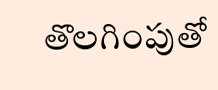తొలగింపుతో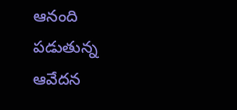ఆనంది పడుతున్న ఆవేదన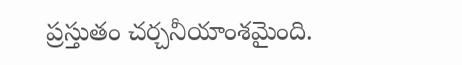ప్రస్తుతం చర్చనీయాంశమైంది.